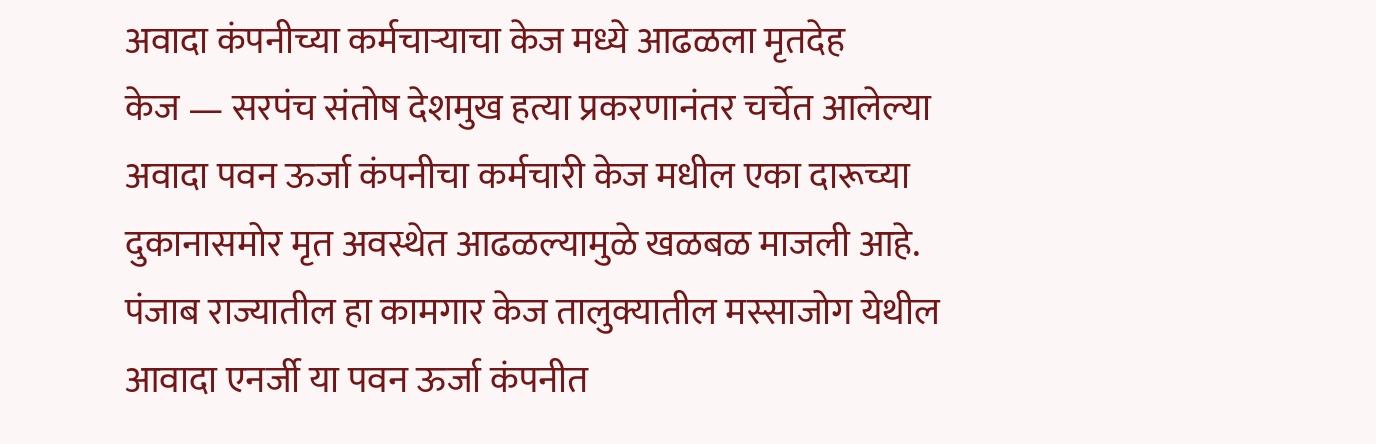अवादा कंपनीच्या कर्मचाऱ्याचा केज मध्ये आढळला मृतदेह
केज — सरपंच संतोष देशमुख हत्या प्रकरणानंतर चर्चेत आलेल्या अवादा पवन ऊर्जा कंपनीचा कर्मचारी केज मधील एका दारूच्या दुकानासमोर मृत अवस्थेत आढळल्यामुळे खळबळ माजली आहे.
पंजाब राज्यातील हा कामगार केज तालुक्यातील मस्साजोग येथील आवादा एनर्जी या पवन ऊर्जा कंपनीत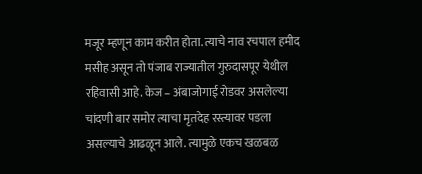मजूर म्हणून काम करीत होता. त्याचे नाव रचपाल हमीद मसीह असून तो पंजाब राज्यातील गुरुदासपूर येथील रहिवासी आहे. केज – अंबाजोगाई रोडवर असलेल्या चांदणी बार समोर त्याचा मृतदेह रस्त्यावर पडला असल्याचे आढळून आले. त्यामुळे एकच खळबळ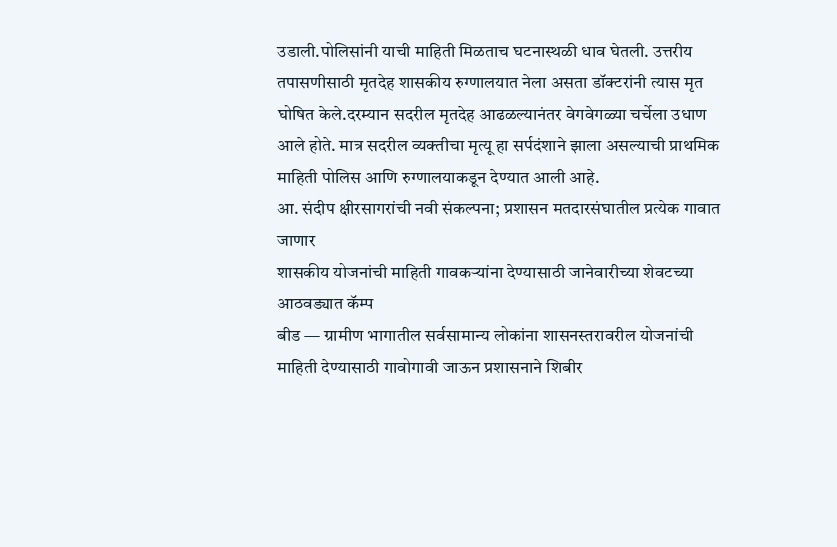उडाली.पोलिसांनी याची माहिती मिळताच घटनास्थळी धाव घेतली. उत्तरीय तपासणीसाठी मृतदेह शासकीय रुग्णालयात नेला असता डॉक्टरांनी त्यास मृत घोषित केले.दरम्यान सदरील मृतदेह आढळल्यानंतर वेगवेगळ्या चर्चेला उधाण आले होते. मात्र सदरील व्यक्तीचा मृत्यू हा सर्पदंशाने झाला असल्याची प्राथमिक माहिती पोलिस आणि रुग्णालयाकडून देण्यात आली आहे.
आ. संदीप क्षीरसागरांची नवी संकल्पना; प्रशासन मतदारसंघातील प्रत्येक गावात जाणार
शासकीय योजनांची माहिती गावकऱ्यांना देण्यासाठी जानेवारीच्या शेवटच्या आठवड्यात कॅम्प
बीड — ग्रामीण भागातील सर्वसामान्य लोकांना शासनस्तरावरील योजनांची माहिती देण्यासाठी गावोगावी जाऊन प्रशासनाने शिबीर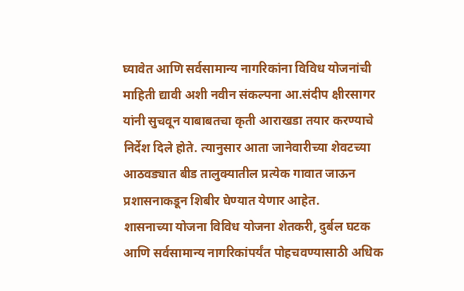घ्यावेत आणि सर्वसामान्य नागरिकांना विविध योजनांची माहिती द्यावी अशी नवीन संकल्पना आ.संदीप क्षीरसागर यांनी सुचवून याबाबतचा कृती आराखडा तयार करण्याचे निर्देश दिले होते. त्यानुसार आता जानेवारीच्या शेवटच्या आठवड्यात बीड तालुक्यातील प्रत्येक गावात जाऊन प्रशासनाकडून शिबीर घेण्यात येणार आहेत.
शासनाच्या योजना विविध योजना शेतकरी, दुर्बल घटक आणि सर्वसामान्य नागरिकांपर्यंत पोहचवण्यासाठी अधिक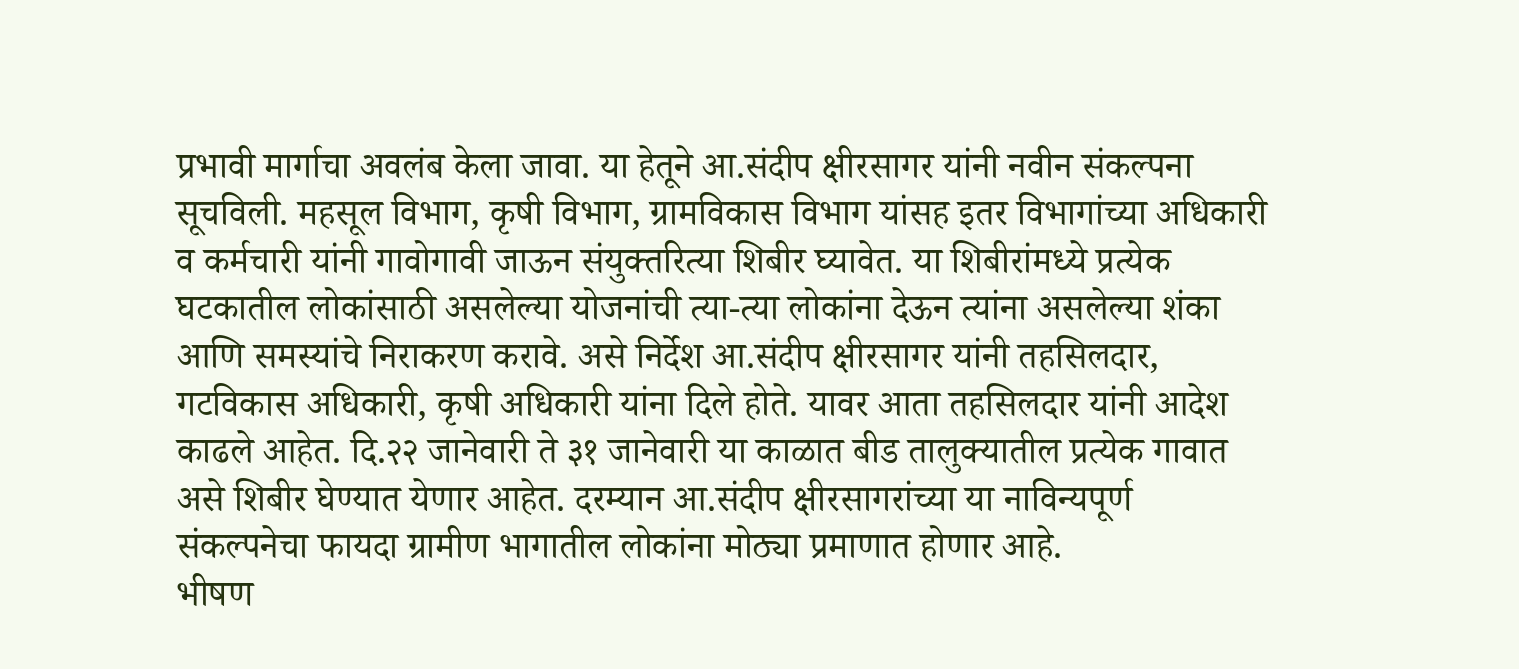प्रभावी मार्गाचा अवलंब केला जावा. या हेतूने आ.संदीप क्षीरसागर यांनी नवीन संकल्पना सूचविली. महसूल विभाग, कृषी विभाग, ग्रामविकास विभाग यांसह इतर विभागांच्या अधिकारी व कर्मचारी यांनी गावोगावी जाऊन संयुक्तरित्या शिबीर घ्यावेत. या शिबीरांमध्ये प्रत्येक घटकातील लोकांसाठी असलेल्या योजनांची त्या-त्या लोकांना देऊन त्यांना असलेल्या शंका आणि समस्यांचे निराकरण करावे. असे निर्देश आ.संदीप क्षीरसागर यांनी तहसिलदार, गटविकास अधिकारी, कृषी अधिकारी यांना दिले होते. यावर आता तहसिलदार यांनी आदेश काढले आहेत. दि.२२ जानेवारी ते ३१ जानेवारी या काळात बीड तालुक्यातील प्रत्येक गावात असे शिबीर घेण्यात येणार आहेत. दरम्यान आ.संदीप क्षीरसागरांच्या या नाविन्यपूर्ण संकल्पनेचा फायदा ग्रामीण भागातील लोकांना मोठ्या प्रमाणात होणार आहे.
भीषण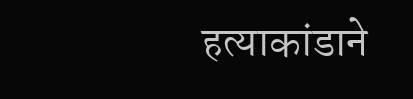हत्याकांडाने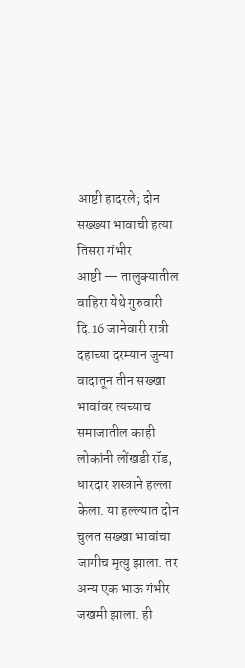आष्टी हादरले; दोन सख्ख्या भावाची हत्या तिसरा गंभीर
आष्टी — तालुक्यातील वाहिरा येथे गुरुवारी दि.16 जानेवारी रात्री दहाच्या दरम्यान जुन्या वादातून तीन सख्खा भावांवर त्यच्याच समाजातील काही लोकांनी लोंखडी रॉड, धारदार शस्त्राने हल्ला केला. या हल्ल्यात दोन चुलत सख्खा भावांचा जागीच मृत्यु झाला. तर अन्य एक भाऊ गंभीर जखमी झाला. ही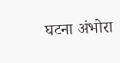घटना अंभोरा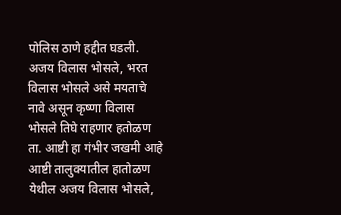पोलिस ठाणे हद्दीत घडली.
अजय विलास भोसले, भरत विलास भोसले असे मयताचे नावे असून कृष्णा विलास भोसले तिघे राहणार हतोळण ता. आष्टी हा गंभीर जखमी आहे आष्टी तालुक्यातील हातोळण येथील अजय विलास भोसले,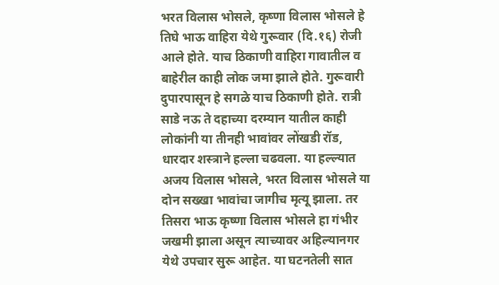भरत विलास भोसले, कृष्णा विलास भोसले हे तिघे भाऊ वाहिरा येथे गुरूवार (दि.१६) रोजी आले होते. याच ठिकाणी वाहिरा गावातील व बाहेरील काही लोक जमा झाले होते. गुरूवारी दुपारपासून हे सगळे याच ठिकाणी होते. रात्री साडे नऊ ते दहाच्या दरम्यान यातील काही लोकांनी या तीनही भावांवर लोंखडी रॉड, धारदार शस्त्राने हल्ला चढवला. या हल्ल्यात अजय विलास भोसले, भरत विलास भोसले या दोन सख्खा भावांचा जागीच मृत्यू झाला. तर तिसरा भाऊ कृष्णा विलास भोसले हा गंभीर जखमी झाला असून त्याच्यावर अहिल्यानगर येथे उपचार सुरू आहेत. या घटनतेली सात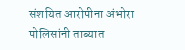संशयित आरोपीना अंभोरा पोलिसांनी ताब्यात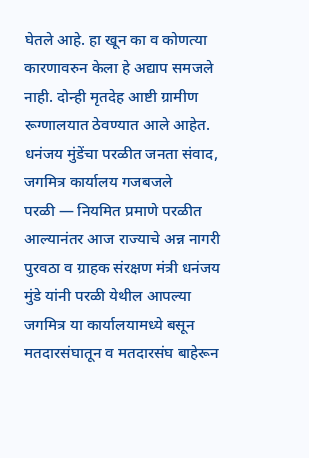घेतले आहे. हा खून का व कोणत्या कारणावरुन केला हे अद्याप समजले नाही. दोन्ही मृतदेह आष्टी ग्रामीण रूग्णालयात ठेवण्यात आले आहेत.
धनंजय मुंडेंचा परळीत जनता संवाद, जगमित्र कार्यालय गजबजले
परळी — नियमित प्रमाणे परळीत आल्यानंतर आज राज्याचे अन्न नागरी पुरवठा व ग्राहक संरक्षण मंत्री धनंजय मुंडे यांनी परळी येथील आपल्या जगमित्र या कार्यालयामध्ये बसून मतदारसंघातून व मतदारसंघ बाहेरून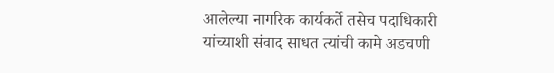आलेल्या नागरिक कार्यकर्ते तसेच पदाधिकारी यांच्याशी संवाद साधत त्यांची कामे अडचणी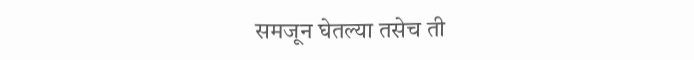समजून घेतल्या तसेच ती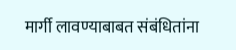मार्गी लावण्याबाबत संबंधितांना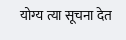योग्य त्या सूचना देत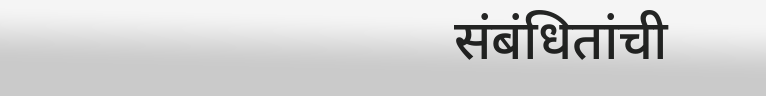संबंधितांची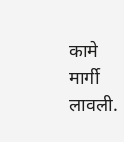कामे मार्गी लावली.